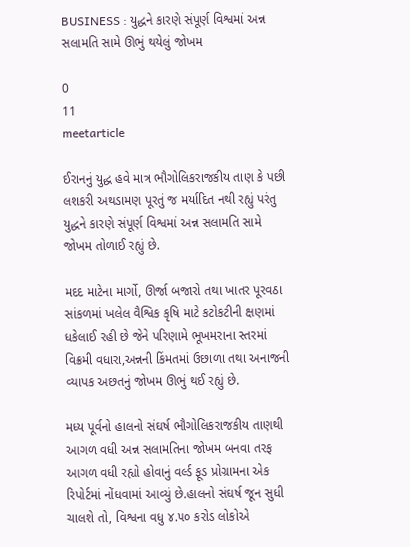BUSINESS : યુદ્ધને કારણે સંપૂર્ણ વિશ્વમાં અન્ન સલામતિ સામે ઊભું થયેલું જોખમ

0
11
meetarticle

ઈરાનનું યુદ્ધ હવે માત્ર ભૌગોલિકરાજકીય તાણ કે પછી લશકરી અથડામણ પૂરતું જ મર્યાદિત નથી રહ્યું પરંતુ યુદ્ધને કારણે સંપૂર્ણ વિશ્વમાં અન્ન સલામતિ સામે જોખમ તોળાઈ રહ્યું છે.

મદદ માટેના માર્ગો, ઊર્જા બજારો તથા ખાતર પૂરવઠા સાંકળમાં ખલેલ વૈશ્વિક કૃષિ માટે કટોકટીની ક્ષણમાં ધકેલાઈ રહી છે જેને પરિણામે ભૂખમરાના સ્તરમાં વિક્રમી વધારા,અન્નની કિંમતમાં ઉછાળા તથા અનાજની વ્યાપક અછતનું જોખમ ઊભું થઈ રહ્યું છે.

મધ્ય પૂર્વનો હાલનો સંઘર્ષ ભૌગોલિકરાજકીય તાણથી આગળ વધી અન્ન સલામતિના જોખમ બનવા તરફ આગળ વધી રહ્યો હોવાનું વર્લ્ડ ફૂડ પ્રોગ્રામના એક રિપોર્ટમાં નોંધવામાં આવ્યું છે.હાલનો સંઘર્ષ જૂન સુધી ચાલશે તો, વિશ્વના વધુ ૪.૫૦ કરોડ લોકોએ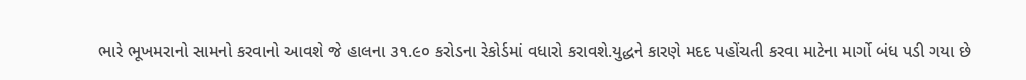ભારે ભૂખમરાનો સામનો કરવાનો આવશે જે હાલના ૩૧.૯૦ કરોડના રેકોર્ડમાં વધારો કરાવશે.યુદ્ધને કારણે મદદ પહોંચતી કરવા માટેના માર્ગો બંધ પડી ગયા છે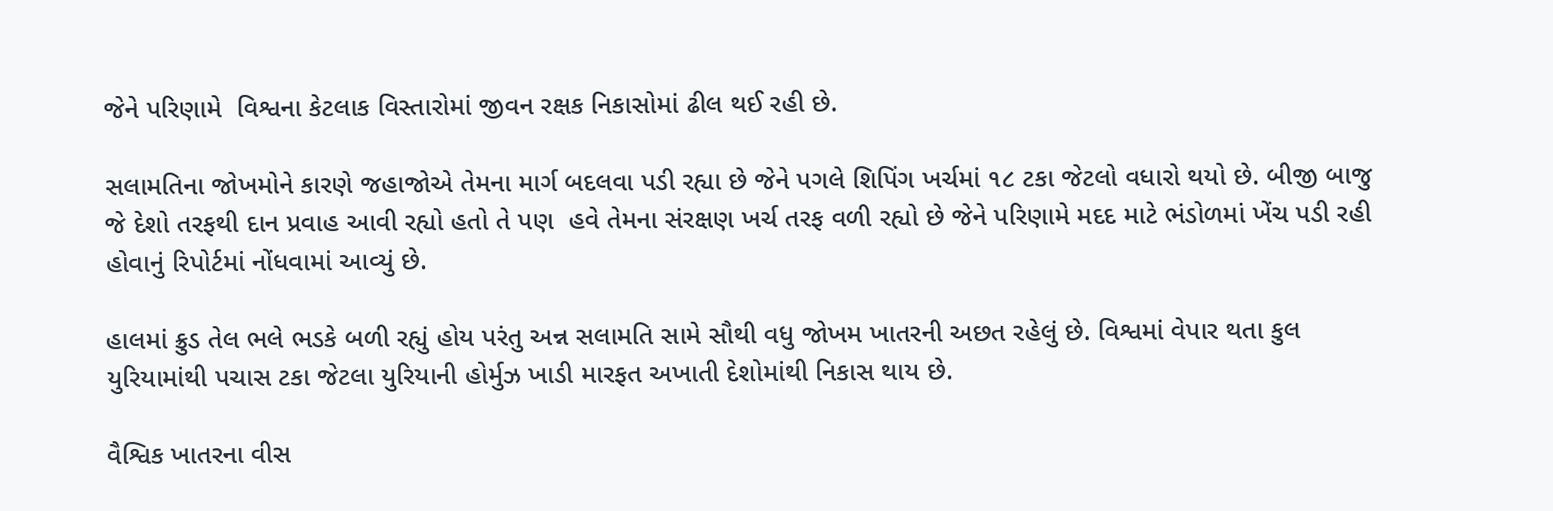જેને પરિણામે  વિશ્વના કેટલાક વિસ્તારોમાં જીવન રક્ષક નિકાસોમાં ઢીલ થઈ રહી છે.

સલામતિના જોખમોને કારણે જહાજોએ તેમના માર્ગ બદલવા પડી રહ્યા છે જેને પગલે શિપિંગ ખર્ચમાં ૧૮ ટકા જેટલો વધારો થયો છે. બીજી બાજુ જે દેશો તરફથી દાન પ્રવાહ આવી રહ્યો હતો તે પણ  હવે તેમના સંરક્ષણ ખર્ચ તરફ વળી રહ્યો છે જેને પરિણામે મદદ માટે ભંડોળમાં ખેંચ પડી રહી હોવાનું રિપોર્ટમાં નોંધવામાં આવ્યું છે.

હાલમાં ક્રુડ તેલ ભલે ભડકે બળી રહ્યું હોય પરંતુ અન્ન સલામતિ સામે સૌથી વધુ જોખમ ખાતરની અછત રહેલું છે. વિશ્વમાં વેપાર થતા કુલ યુરિયામાંથી પચાસ ટકા જેટલા યુરિયાની હોર્મુઝ ખાડી મારફત અખાતી દેશોમાંથી નિકાસ થાય છે.

વૈશ્વિક ખાતરના વીસ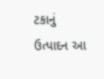ટકાનું ઉત્પાદન આ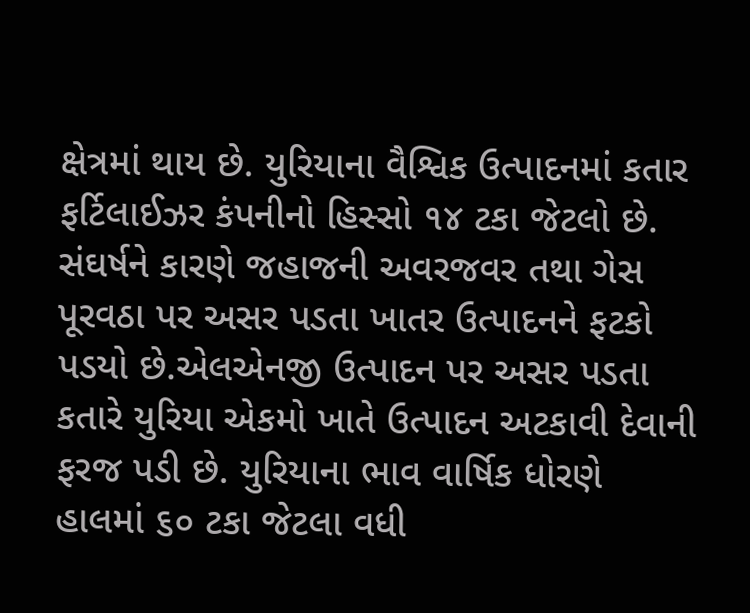ક્ષેત્રમાં થાય છે. યુરિયાના વૈશ્વિક ઉત્પાદનમાં કતાર ફર્ટિલાઈઝર કંપનીનો હિસ્સો ૧૪ ટકા જેટલો છે. સંઘર્ષને કારણે જહાજની અવરજવર તથા ગેસ પૂરવઠા પર અસર પડતા ખાતર ઉત્પાદનને ફટકો પડયો છે.એલએનજી ઉત્પાદન પર અસર પડતા કતારે યુરિયા એકમો ખાતે ઉત્પાદન અટકાવી દેવાની ફરજ પડી છે. યુરિયાના ભાવ વાર્ષિક ધોરણે હાલમાં ૬૦ ટકા જેટલા વધી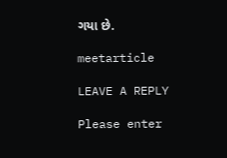ગયા છે.

meetarticle

LEAVE A REPLY

Please enter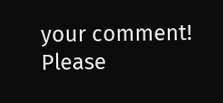your comment!
Please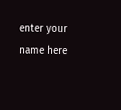enter your name here